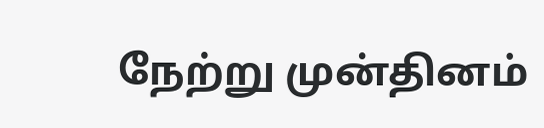நேற்று முன்தினம்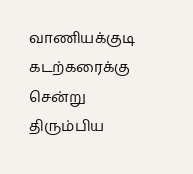வாணியக்குடி கடற்கரைக்கு சென்று திரும்பிய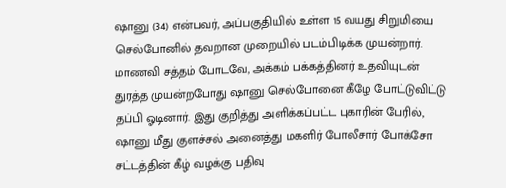ஷானு (34) என்பவர், அப்பகுதியில் உள்ள 15 வயது சிறுமியை செல்போனில் தவறான முறையில் படம்பிடிக்க முயன்றார். மாணவி சத்தம் போடவே, அக்கம் பக்கத்தினர் உதவியுடன் துரத்த முயன்றபோது ஷானு செல்போனை கீழே போட்டுவிட்டு தப்பி ஓடினார். இது குறித்து அளிக்கப்பட்ட புகாரின் பேரில், ஷானு மீது குளச்சல் அனைத்து மகளிர் போலீசார் போக்சோ சட்டத்தின் கீழ் வழக்கு பதிவு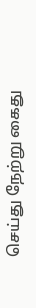செய்து நேற்று கைது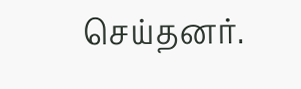செய்தனர்.